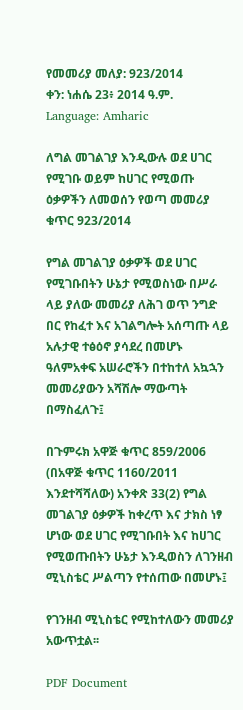የመመሪያ መለያ: 923/2014
ቀን: ነሐሴ 23፥ 2014 ዓ.ም.
Language: Amharic

ለግል መገልገያ እንዲውሉ ወደ ሀገር የሚገቡ ወይም ከሀገር የሚወጡ ዕቃዎችን ለመወሰን የወጣ መመሪያ ቁጥር 923/2014

የግል መገልገያ ዕቃዎች ወደ ሀገር የሚገቡበትን ሁኔታ የሚወስነው በሥራ ላይ ያለው መመሪያ ለሕገ ወጥ ንግድ በር የከፈተ እና አገልግሎት አሰጣጡ ላይ አሉታዊ ተፅዕኖ ያሳደረ በመሆኑ ዓለምአቀፍ አሠራሮችን በተከተለ አኳኋን መመሪያውን አሻሽሎ ማውጣት በማስፈለጉ፤

በጉምሩክ አዋጅ ቁጥር 859/2006 (በአዋጅ ቁጥር 1160/2011 እንደተሻሻለው) አንቀጽ 33(2) የግል መገልገያ ዕቃዎች ከቀረጥ እና ታክስ ነፃ ሆነው ወደ ሀገር የሚገቡበት እና ከሀገር የሚወጡበትን ሁኔታ እንዲወስን ለገንዘብ ሚኒስቴር ሥልጣን የተሰጠው በመሆኑ፤

የገንዘብ ሚኒስቴር የሚከተለውን መመሪያ አውጥቷል፡፡

PDF Document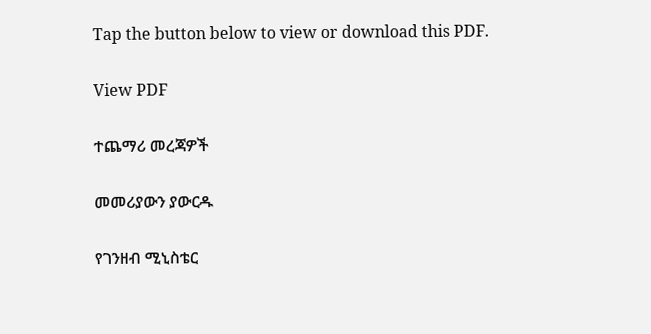Tap the button below to view or download this PDF.

View PDF

ተጨማሪ መረጃዎች

መመሪያውን ያውርዱ

የገንዘብ ሚኒስቴር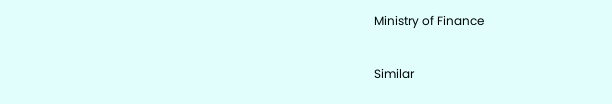Ministry of Finance

Similar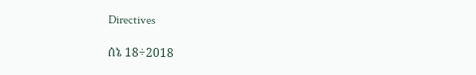Directives

ሰኔ 18÷2018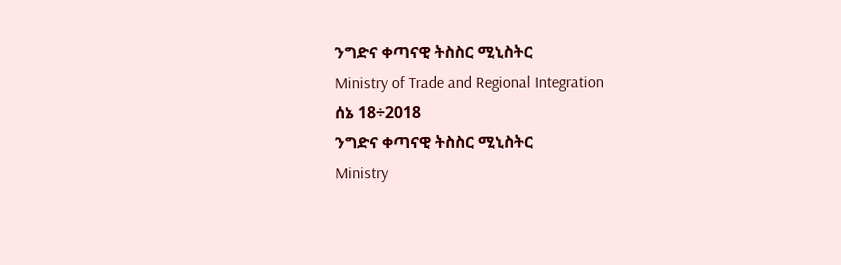ንግድና ቀጣናዊ ትስስር ሚኒስትር
Ministry of Trade and Regional Integration
ሰኔ 18÷2018
ንግድና ቀጣናዊ ትስስር ሚኒስትር
Ministry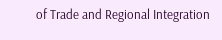of Trade and Regional Integration